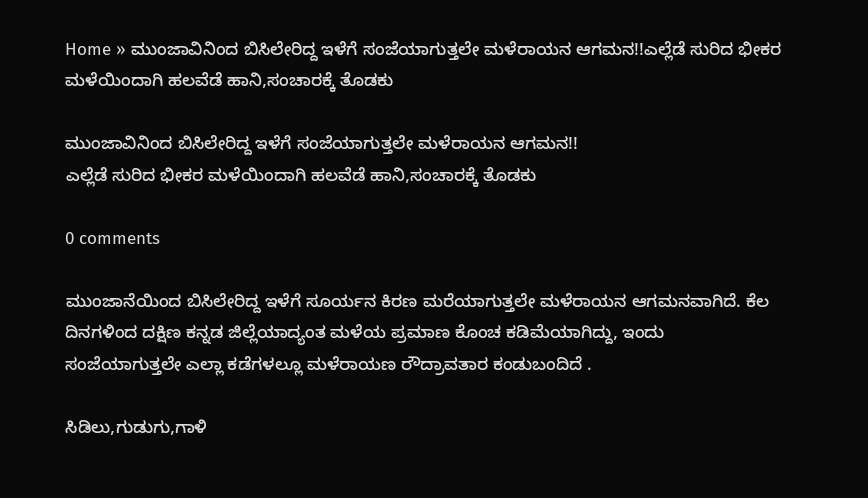Home » ಮುಂಜಾವಿನಿಂದ ಬಿಸಿಲೇರಿದ್ದ ಇಳೆಗೆ ಸಂಜೆಯಾಗುತ್ತಲೇ ಮಳೆರಾಯನ ಆಗಮನ!!ಎಲ್ಲೆಡೆ ಸುರಿದ ಭೀಕರ ಮಳೆಯಿಂದಾಗಿ ಹಲವೆಡೆ ಹಾನಿ,ಸಂಚಾರಕ್ಕೆ ತೊಡಕು

ಮುಂಜಾವಿನಿಂದ ಬಿಸಿಲೇರಿದ್ದ ಇಳೆಗೆ ಸಂಜೆಯಾಗುತ್ತಲೇ ಮಳೆರಾಯನ ಆಗಮನ!!
ಎಲ್ಲೆಡೆ ಸುರಿದ ಭೀಕರ ಮಳೆಯಿಂದಾಗಿ ಹಲವೆಡೆ ಹಾನಿ,ಸಂಚಾರಕ್ಕೆ ತೊಡಕು

0 comments

ಮುಂಜಾನೆಯಿಂದ ಬಿಸಿಲೇರಿದ್ದ ಇಳೆಗೆ ಸೂರ್ಯನ ಕಿರಣ ಮರೆಯಾಗುತ್ತಲೇ ಮಳೆರಾಯನ ಆಗಮನವಾಗಿದೆ. ಕೆಲ ದಿನಗಳಿಂದ ದಕ್ಷಿಣ ಕನ್ನಡ ಜಿಲ್ಲೆಯಾದ್ಯಂತ ಮಳೆಯ ಪ್ರಮಾಣ ಕೊಂಚ ಕಡಿಮೆಯಾಗಿದ್ದು, ಇಂದು ಸಂಜೆಯಾಗುತ್ತಲೇ ಎಲ್ಲಾ ಕಡೆಗಳಲ್ಲೂ ಮಳೆರಾಯಣ ರೌದ್ರಾವತಾರ ಕಂಡುಬಂದಿದೆ .

ಸಿಡಿಲು,ಗುಡುಗು,ಗಾಳಿ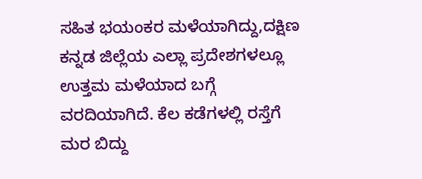ಸಹಿತ ಭಯಂಕರ ಮಳೆಯಾಗಿದ್ದು,ದಕ್ಷಿಣ ಕನ್ನಡ ಜಿಲ್ಲೆಯ ಎಲ್ಲಾ ಪ್ರದೇಶಗಳಲ್ಲೂ ಉತ್ತಮ ಮಳೆಯಾದ ಬಗ್ಗೆ ವರದಿಯಾಗಿದೆ. ಕೆಲ ಕಡೆಗಳಲ್ಲಿ ರಸ್ತೆಗೆ ಮರ ಬಿದ್ದು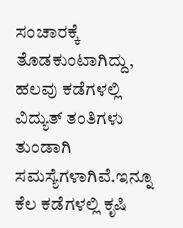ಸಂಚಾರಕ್ಕೆ ತೊಡಕುಂಟಾಗಿದ್ದು, ಹಲವು ಕಡೆಗಳಲ್ಲಿ ವಿದ್ಯುತ್ ತಂತಿಗಳು ತುಂಡಾಗಿ ಸಮಸ್ಯೆಗಳಾಗಿವೆ.ಇನ್ನೂ ಕೆಲ ಕಡೆಗಳಲ್ಲಿ ಕೃಷಿ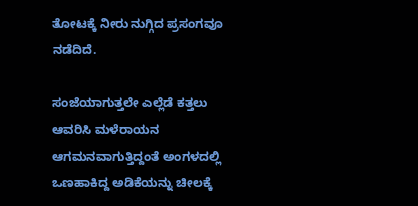ತೋಟಕ್ಕೆ ನೀರು ನುಗ್ಗಿದ ಪ್ರಸಂಗವೂ ನಡೆದಿದೆ.

ಸಂಜೆಯಾಗುತ್ತಲೇ ಎಲ್ಲೆಡೆ ಕತ್ತಲು ಆವರಿಸಿ ಮಳೆರಾಯನ ಆಗಮನವಾಗುತ್ತಿದ್ದಂತೆ ಅಂಗಳದಲ್ಲಿ ಒಣಹಾಕಿದ್ದ ಅಡಿಕೆಯನ್ನು ಚೀಲಕ್ಕೆ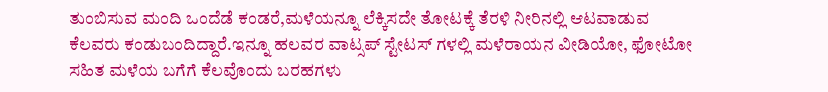ತುಂಬಿಸುವ ಮಂದಿ ಒಂದೆಡೆ ಕಂಡರೆ,ಮಳೆಯನ್ನೂ ಲೆಕ್ಕಿಸದೇ ತೋಟಕ್ಕೆ ತೆರಳಿ ನೀರಿನಲ್ಲಿ ಆಟವಾಡುವ ಕೆಲವರು ಕಂಡುಬಂದಿದ್ದಾರೆ.ಇನ್ನೂ ಹಲವರ ವಾಟ್ಸಪ್ ಸ್ಟೇಟಸ್ ಗಳಲ್ಲಿ ಮಳೆರಾಯನ ವೀಡಿಯೋ, ಫೋಟೋ ಸಹಿತ ಮಳೆಯ ಬಗೆಗೆ ಕೆಲವೊಂದು ಬರಹಗಳು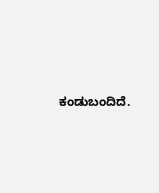ಕಂಡುಬಂದಿದೆ.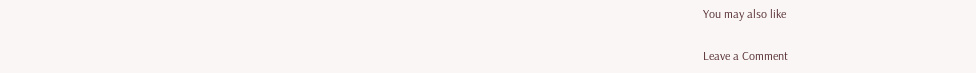You may also like

Leave a Comment